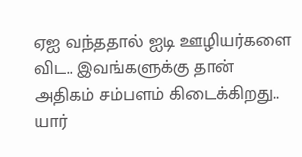ஏஐ வந்ததால் ஐடி ஊழியர்களை விட.. இவங்களுக்கு தான் அதிகம் சம்பளம் கிடைக்கிறது.. யார்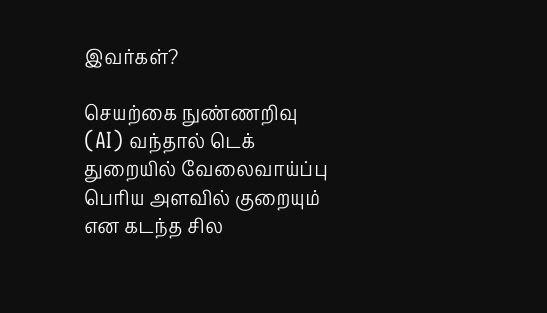இவர்கள்?

செயற்கை நுண்ணறிவு (AI) வந்தால் டெக் துறையில் வேலைவாய்ப்பு பெரிய அளவில் குறையும் என கடந்த சில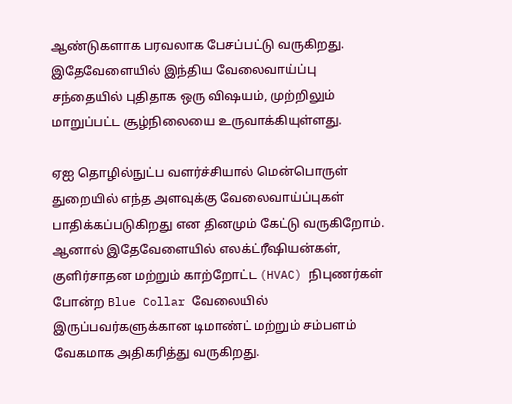ஆண்டுகளாக பரவலாக பேசப்பட்டு வருகிறது. இதேவேளையில் இந்திய வேலைவாய்ப்பு சந்தையில் புதிதாக ஒரு விஷயம், முற்றிலும் மாறுப்பட்ட சூழ்நிலையை உருவாக்கியுள்ளது.

ஏஐ தொழில்நுட்ப வளர்ச்சியால் மென்பொருள் துறையில் எந்த அளவுக்கு வேலைவாய்ப்புகள் பாதிக்கப்படுகிறது என தினமும் கேட்டு வருகிறோம். ஆனால் இதேவேளையில் எலக்ட்ரீஷியன்கள், குளிர்சாதன மற்றும் காற்றோட்ட (HVAC) நிபுணர்கள் போன்ற Blue Collar வேலையில் இருப்பவர்களுக்கான டிமாண்ட் மற்றும் சம்பளம் வேகமாக அதிகரித்து வருகிறது.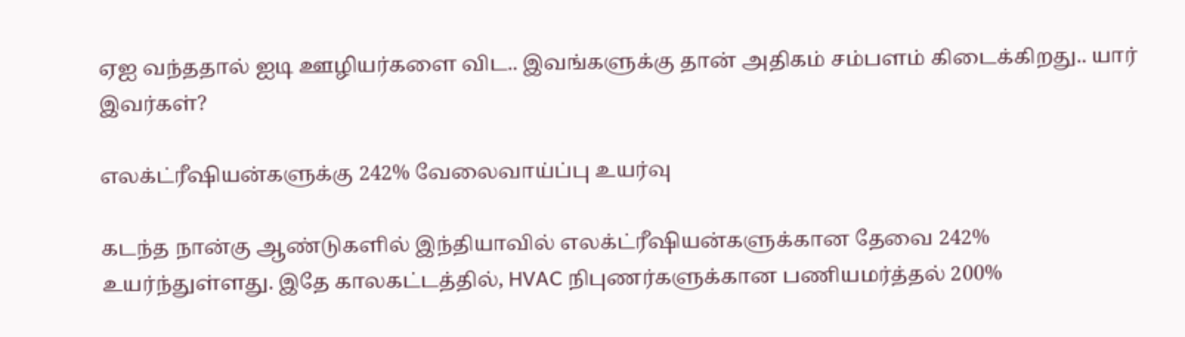ஏஐ வந்ததால் ஐடி ஊழியர்களை விட.. இவங்களுக்கு தான் அதிகம் சம்பளம் கிடைக்கிறது.. யார் இவர்கள்?

எலக்ட்ரீஷியன்களுக்கு 242% வேலைவாய்ப்பு உயர்வு

கடந்த நான்கு ஆண்டுகளில் இந்தியாவில் எலக்ட்ரீஷியன்களுக்கான தேவை 242% உயர்ந்துள்ளது. இதே காலகட்டத்தில், HVAC நிபுணர்களுக்கான பணியமர்த்தல் 200%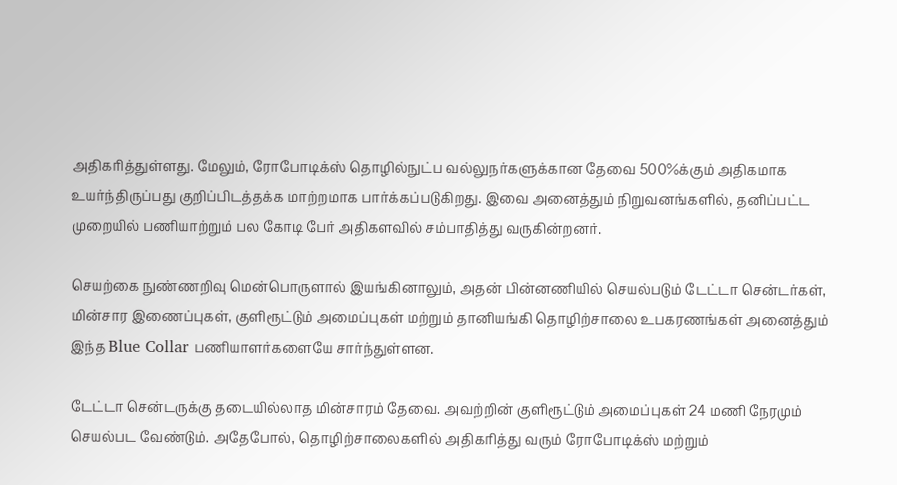அதிகரித்துள்ளது. மேலும், ரோபோடிக்ஸ் தொழில்நுட்ப வல்லுநர்களுக்கான தேவை 500%க்கும் அதிகமாக உயர்ந்திருப்பது குறிப்பிடத்தக்க மாற்றமாக பார்க்கப்படுகிறது. இவை அனைத்தும் நிறுவனங்களில், தனிப்பட்ட முறையில் பணியாற்றும் பல கோடி பேர் அதிகளவில் சம்பாதித்து வருகின்றனர்.

செயற்கை நுண்ணறிவு மென்பொருளால் இயங்கினாலும், அதன் பின்னணியில் செயல்படும் டேட்டா சென்டர்கள், மின்சார இணைப்புகள், குளிரூட்டும் அமைப்புகள் மற்றும் தானியங்கி தொழிற்சாலை உபகரணங்கள் அனைத்தும் இந்த Blue Collar பணியாளர்களையே சார்ந்துள்ளன.

டேட்டா சென்டருக்கு தடையில்லாத மின்சாரம் தேவை. அவற்றின் குளிரூட்டும் அமைப்புகள் 24 மணி நேரமும் செயல்பட வேண்டும். அதேபோல், தொழிற்சாலைகளில் அதிகரித்து வரும் ரோபோடிக்ஸ் மற்றும்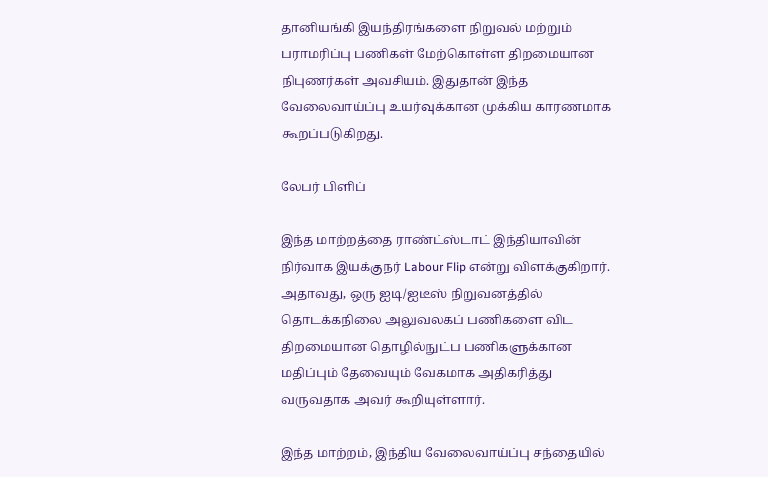தானியங்கி இயந்திரங்களை நிறுவல் மற்றும் பராமரிப்பு பணிகள் மேற்கொள்ள திறமையான நிபுணர்கள் அவசியம். இதுதான் இந்த வேலைவாய்ப்பு உயர்வுக்கான முக்கிய காரணமாக கூறப்படுகிறது.

லேபர் பிளிப்

இந்த மாற்றத்தை ராண்ட்ஸ்டாட் இந்தியாவின் நிர்வாக இயக்குநர் Labour Flip என்று விளக்குகிறார். அதாவது, ஒரு ஐடி/ஐடீஸ் நிறுவனத்தில் தொடக்கநிலை அலுவலகப் பணிகளை விட திறமையான தொழில்நுட்ப பணிகளுக்கான மதிப்பும் தேவையும் வேகமாக அதிகரித்து வருவதாக அவர் கூறியுள்ளார்.

இந்த மாற்றம், இந்திய வேலைவாய்ப்பு சந்தையில்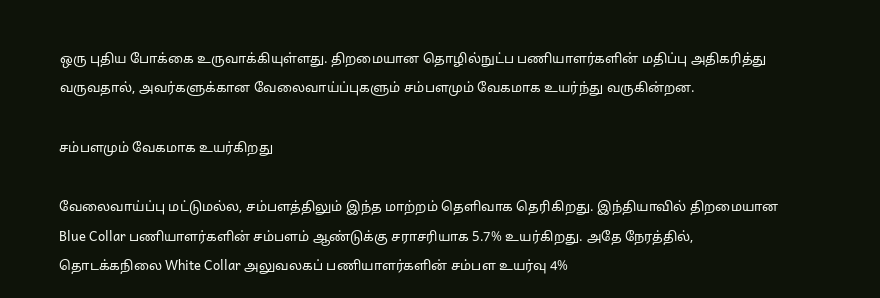ஒரு புதிய போக்கை உருவாக்கியுள்ளது. திறமையான தொழில்நுட்ப பணியாளர்களின் மதிப்பு அதிகரித்து வருவதால், அவர்களுக்கான வேலைவாய்ப்புகளும் சம்பளமும் வேகமாக உயர்ந்து வருகின்றன.

சம்பளமும் வேகமாக உயர்கிறது

வேலைவாய்ப்பு மட்டுமல்ல, சம்பளத்திலும் இந்த மாற்றம் தெளிவாக தெரிகிறது. இந்தியாவில் திறமையான Blue Collar பணியாளர்களின் சம்பளம் ஆண்டுக்கு சராசரியாக 5.7% உயர்கிறது. அதே நேரத்தில், தொடக்கநிலை White Collar அலுவலகப் பணியாளர்களின் சம்பள உயர்வு 4%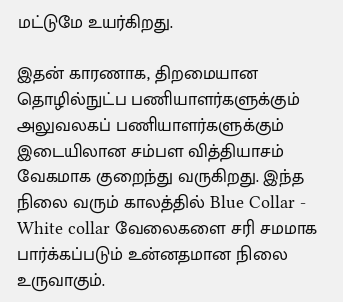மட்டுமே உயர்கிறது.

இதன் காரணாக, திறமையான தொழில்நுட்ப பணியாளர்களுக்கும் அலுவலகப் பணியாளர்களுக்கும் இடையிலான சம்பள வித்தியாசம் வேகமாக குறைந்து வருகிறது. இந்த நிலை வரும் காலத்தில் Blue Collar - White collar வேலைகளை சரி சமமாக பார்க்கப்படும் உன்னதமான நிலை உருவாகும்.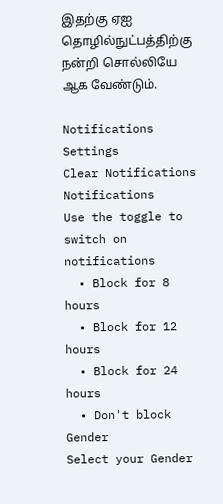இதற்கு ஏஐ தொழில்நுட்பத்திற்கு நன்றி சொல்லியே ஆக வேண்டும்.

Notifications
Settings
Clear Notifications
Notifications
Use the toggle to switch on notifications
  • Block for 8 hours
  • Block for 12 hours
  • Block for 24 hours
  • Don't block
Gender
Select your Gender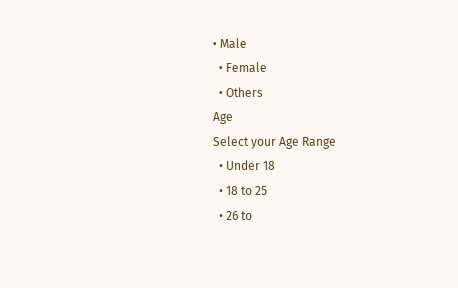• Male
  • Female
  • Others
Age
Select your Age Range
  • Under 18
  • 18 to 25
  • 26 to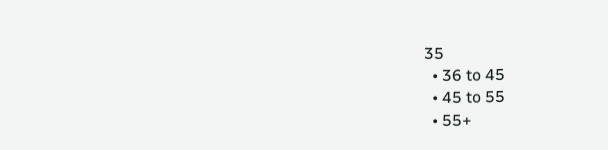35
  • 36 to 45
  • 45 to 55
  • 55+